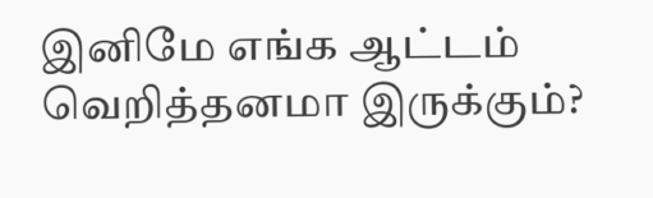இனிமே எங்க ஆட்டம் வெறித்தனமா இருக்கும்?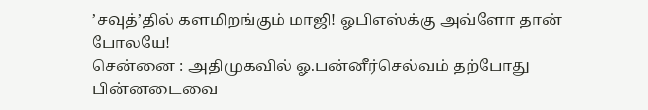’சவுத்’தில் களமிறங்கும் மாஜி! ஓபிஎஸ்க்கு அவ்ளோ தான் போலயே!
சென்னை : அதிமுகவில் ஓ.பன்னீர்செல்வம் தற்போது பின்னடைவை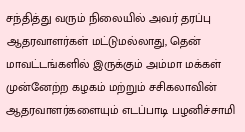சந்தித்து வரும் நிலையில் அவர் தரப்பு ஆதரவாளர்கள் மட்டுமல்லாது, தென் மாவட்டங்களில் இருக்கும் அம்மா மக்கள் முன்னேற்ற கழகம் மற்றும் சசிகலாவின் ஆதரவாளர்களையும் எடப்பாடி பழனிச்சாமி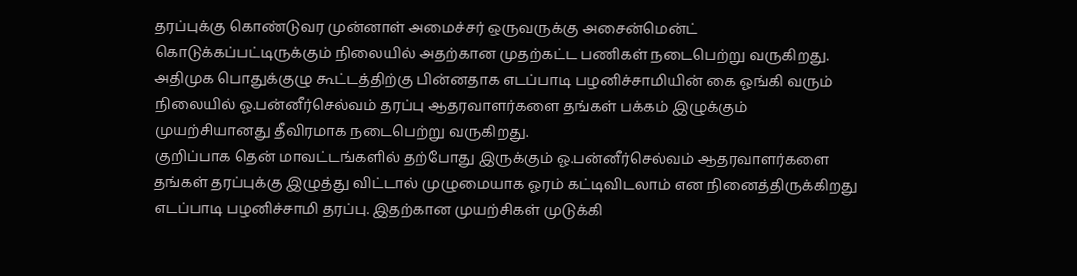தரப்புக்கு கொண்டுவர முன்னாள் அமைச்சர் ஒருவருக்கு அசைன்மென்ட் கொடுக்கப்பட்டிருக்கும் நிலையில் அதற்கான முதற்கட்ட பணிகள் நடைபெற்று வருகிறது.
அதிமுக பொதுக்குழு கூட்டத்திற்கு பின்னதாக எடப்பாடி பழனிச்சாமியின் கை ஓங்கி வரும் நிலையில் ஓ.பன்னீர்செல்வம் தரப்பு ஆதரவாளர்களை தங்கள் பக்கம் இழுக்கும் முயற்சியானது தீவிரமாக நடைபெற்று வருகிறது.
குறிப்பாக தென் மாவட்டங்களில் தற்போது இருக்கும் ஓ.பன்னீர்செல்வம் ஆதரவாளர்களை தங்கள் தரப்புக்கு இழுத்து விட்டால் முழுமையாக ஓரம் கட்டிவிடலாம் என நினைத்திருக்கிறது எடப்பாடி பழனிச்சாமி தரப்பு. இதற்கான முயற்சிகள் முடுக்கி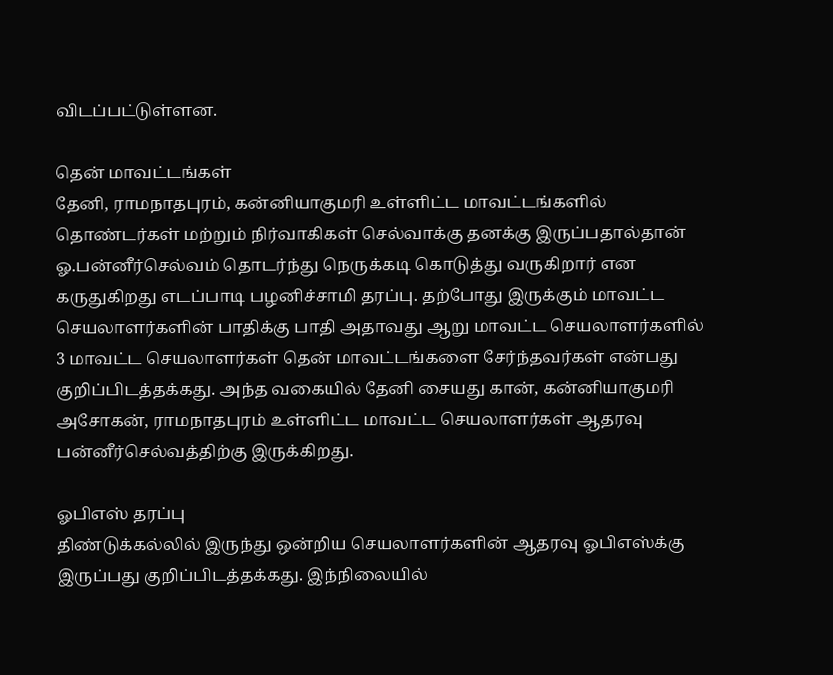விடப்பட்டுள்ளன.

தென் மாவட்டங்கள்
தேனி, ராமநாதபுரம், கன்னியாகுமரி உள்ளிட்ட மாவட்டங்களில் தொண்டர்கள் மற்றும் நிர்வாகிகள் செல்வாக்கு தனக்கு இருப்பதால்தான் ஓ.பன்னீர்செல்வம் தொடர்ந்து நெருக்கடி கொடுத்து வருகிறார் என கருதுகிறது எடப்பாடி பழனிச்சாமி தரப்பு. தற்போது இருக்கும் மாவட்ட செயலாளர்களின் பாதிக்கு பாதி அதாவது ஆறு மாவட்ட செயலாளர்களில் 3 மாவட்ட செயலாளர்கள் தென் மாவட்டங்களை சேர்ந்தவர்கள் என்பது குறிப்பிடத்தக்கது. அந்த வகையில் தேனி சையது கான், கன்னியாகுமரி அசோகன், ராமநாதபுரம் உள்ளிட்ட மாவட்ட செயலாளர்கள் ஆதரவு பன்னீர்செல்வத்திற்கு இருக்கிறது.

ஓபிஎஸ் தரப்பு
திண்டுக்கல்லில் இருந்து ஒன்றிய செயலாளர்களின் ஆதரவு ஓபிஎஸ்க்கு இருப்பது குறிப்பிடத்தக்கது. இந்நிலையில்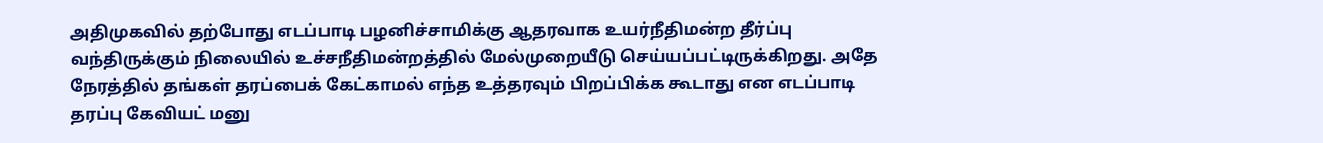அதிமுகவில் தற்போது எடப்பாடி பழனிச்சாமிக்கு ஆதரவாக உயர்நீதிமன்ற தீர்ப்பு வந்திருக்கும் நிலையில் உச்சநீதிமன்றத்தில் மேல்முறையீடு செய்யப்பட்டிருக்கிறது. அதே நேரத்தில் தங்கள் தரப்பைக் கேட்காமல் எந்த உத்தரவும் பிறப்பிக்க கூடாது என எடப்பாடி தரப்பு கேவியட் மனு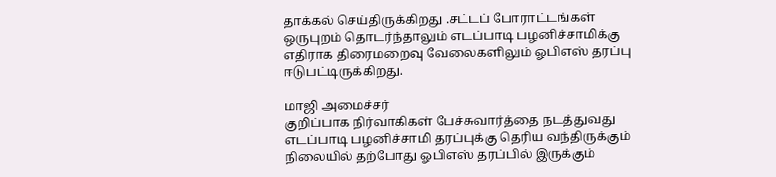தாக்கல் செய்திருக்கிறது .சட்டப் போராட்டங்கள் ஒருபுறம் தொடர்ந்தாலும் எடப்பாடி பழனிச்சாமிக்கு எதிராக திரைமறைவு வேலைகளிலும் ஓபிஎஸ் தரப்பு ஈடுபட்டிருக்கிறது.

மாஜி அமைச்சர்
குறிப்பாக நிர்வாகிகள் பேச்சுவார்த்தை நடத்துவது எடப்பாடி பழனிச்சாமி தரப்புக்கு தெரிய வந்திருக்கும் நிலையில் தற்போது ஓபிஎஸ் தரப்பில் இருக்கும்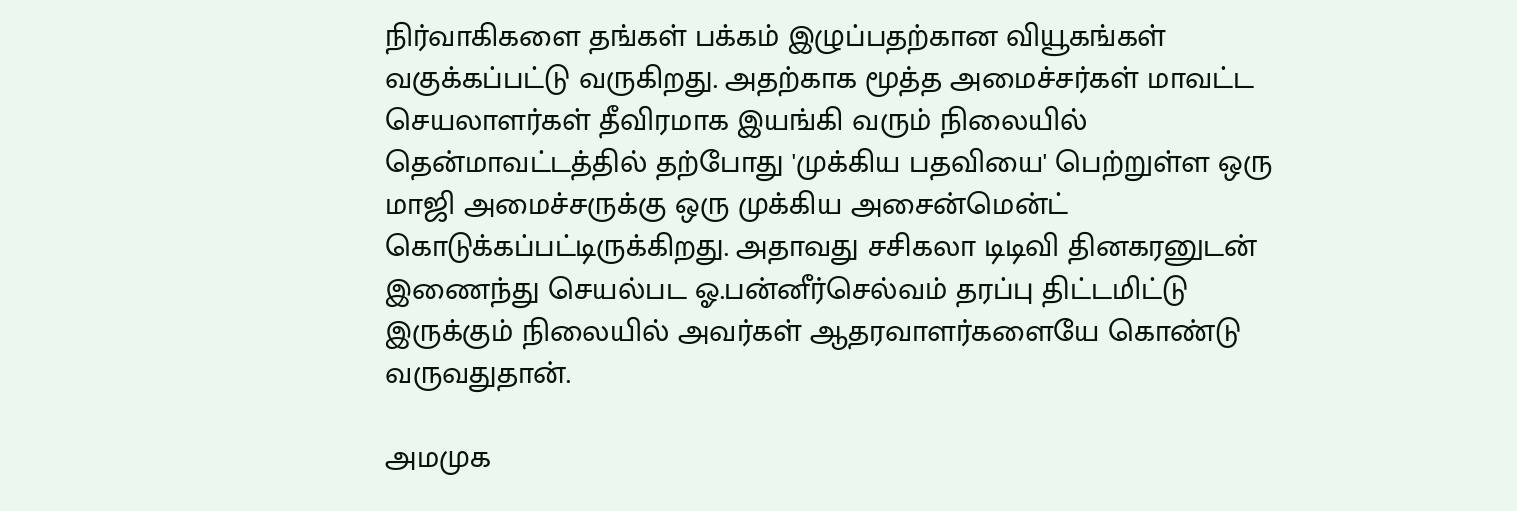நிர்வாகிகளை தங்கள் பக்கம் இழுப்பதற்கான வியூகங்கள் வகுக்கப்பட்டு வருகிறது. அதற்காக மூத்த அமைச்சர்கள் மாவட்ட செயலாளர்கள் தீவிரமாக இயங்கி வரும் நிலையில் தென்மாவட்டத்தில் தற்போது 'முக்கிய பதவியை' பெற்றுள்ள ஒரு மாஜி அமைச்சருக்கு ஒரு முக்கிய அசைன்மென்ட் கொடுக்கப்பட்டிருக்கிறது. அதாவது சசிகலா டிடிவி தினகரனுடன் இணைந்து செயல்பட ஓ.பன்னீர்செல்வம் தரப்பு திட்டமிட்டு இருக்கும் நிலையில் அவர்கள் ஆதரவாளர்களையே கொண்டு வருவதுதான்.

அமமுக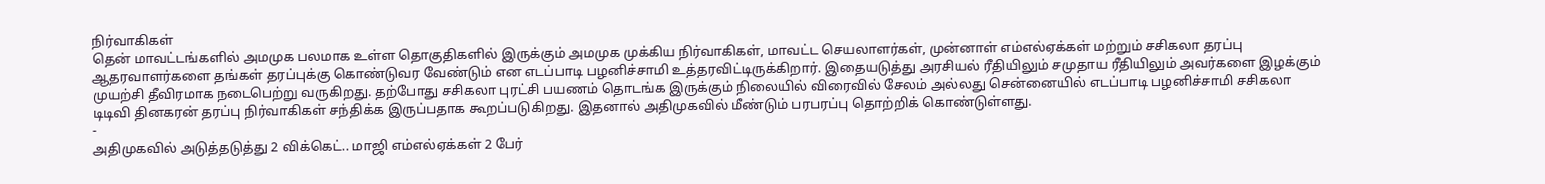நிர்வாகிகள்
தென் மாவட்டங்களில் அமமுக பலமாக உள்ள தொகுதிகளில் இருக்கும் அமமுக முக்கிய நிர்வாகிகள், மாவட்ட செயலாளர்கள், முன்னாள் எம்எல்ஏக்கள் மற்றும் சசிகலா தரப்பு ஆதரவாளர்களை தங்கள் தரப்புக்கு கொண்டுவர வேண்டும் என எடப்பாடி பழனிச்சாமி உத்தரவிட்டிருக்கிறார். இதையடுத்து அரசியல் ரீதியிலும் சமுதாய ரீதியிலும் அவர்களை இழக்கும் முயற்சி தீவிரமாக நடைபெற்று வருகிறது. தற்போது சசிகலா புரட்சி பயணம் தொடங்க இருக்கும் நிலையில் விரைவில் சேலம் அல்லது சென்னையில் எடப்பாடி பழனிச்சாமி சசிகலா டிடிவி தினகரன் தரப்பு நிர்வாகிகள் சந்திக்க இருப்பதாக கூறப்படுகிறது. இதனால் அதிமுகவில் மீண்டும் பரபரப்பு தொற்றிக் கொண்டுள்ளது.
-
அதிமுகவில் அடுத்தடுத்து 2 விக்கெட்.. மாஜி எம்எல்ஏக்கள் 2 பேர்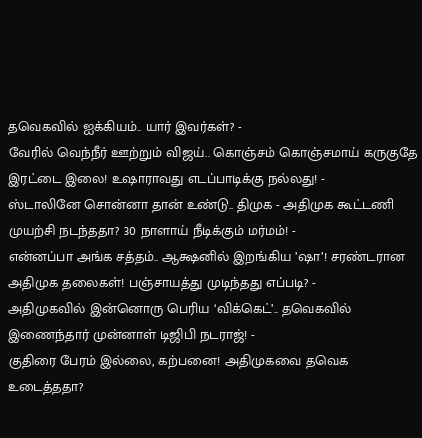தவெகவில் ஐக்கியம்.. யார் இவர்கள்? -
வேரில் வெந்நீர் ஊற்றும் விஜய்.. கொஞ்சம் கொஞ்சமாய் கருகுதே இரட்டை இலை! உஷாராவது எடப்பாடிக்கு நல்லது! -
ஸ்டாலினே சொன்னா தான் உண்டு.. திமுக - அதிமுக கூட்டணி முயற்சி நடந்ததா? 30 நாளாய் நீடிக்கும் மர்மம்! -
என்னப்பா அங்க சத்தம்.. ஆக்ஷனில் இறங்கிய ’ஷா’! சரண்டரான அதிமுக தலைகள்! பஞ்சாயத்து முடிந்தது எப்படி? -
அதிமுகவில் இன்னொரு பெரிய ‘விக்கெட்’.. தவெகவில் இணைந்தார் முன்னாள் டிஜிபி நடராஜ்! -
குதிரை பேரம் இல்லை, கற்பனை! அதிமுகவை தவெக உடைத்ததா?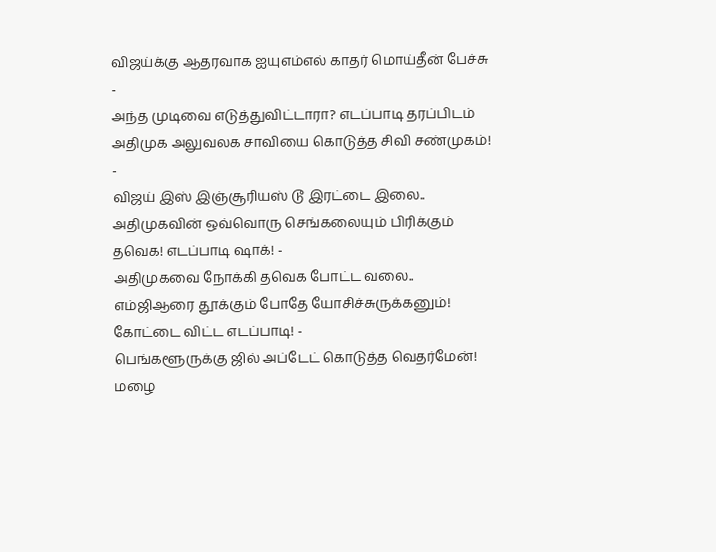விஜய்க்கு ஆதரவாக ஐயுஎம்எல் காதர் மொய்தீன் பேச்சு -
அந்த முடிவை எடுத்துவிட்டாரா? எடப்பாடி தரப்பிடம் அதிமுக அலுவலக சாவியை கொடுத்த சிவி சண்முகம்! -
விஜய் இஸ் இஞ்சூரியஸ் டூ இரட்டை இலை.. அதிமுகவின் ஒவ்வொரு செங்கலையும் பிரிக்கும் தவெக! எடப்பாடி ஷாக்! -
அதிமுகவை நோக்கி தவெக போட்ட வலை.. எம்ஜிஆரை தூக்கும் போதே யோசிச்சுருக்கனும்! கோட்டை விட்ட எடப்பாடி! -
பெங்களூருக்கு ஜில் அப்டேட் கொடுத்த வெதர்மேன்! மழை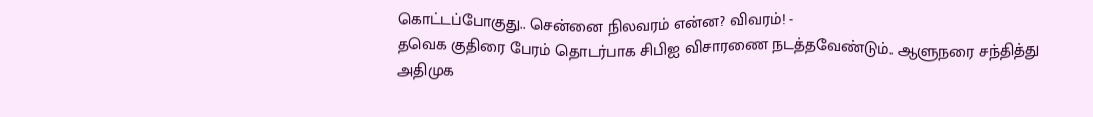கொட்டப்போகுது.. சென்னை நிலவரம் என்ன? விவரம்! -
தவெக குதிரை பேரம் தொடர்பாக சிபிஐ விசாரணை நடத்தவேண்டும்.. ஆளுநரை சந்தித்து அதிமுக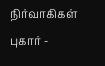நிர்வாகிகள் புகார் -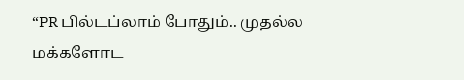“PR பில்டப்லாம் போதும்.. முதல்ல மக்களோட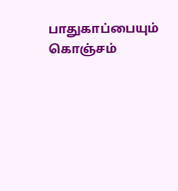பாதுகாப்பையும் கொஞ்சம்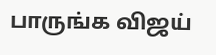பாருங்க விஜய்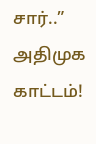சார்..” அதிமுக காட்டம்!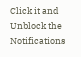Click it and Unblock the Notifications